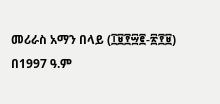መሪራስ አማን በላይ (፲፱፻፵፪-፳፻፱)
በ1997 ዓ.ም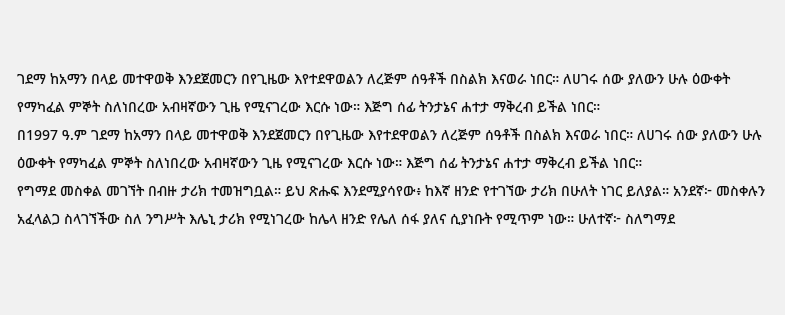ገደማ ከአማን በላይ መተዋወቅ እንደጀመርን በየጊዜው እየተደዋወልን ለረጅም ሰዓቶች በስልክ እናወራ ነበር። ለሀገሩ ሰው ያለውን ሁሉ ዕውቀት የማካፈል ምኞት ስለነበረው አብዛኛውን ጊዜ የሚናገረው እርሱ ነው። እጅግ ሰፊ ትንታኔና ሐተታ ማቅረብ ይችል ነበር።
በ1997 ዓ.ም ገደማ ከአማን በላይ መተዋወቅ እንደጀመርን በየጊዜው እየተደዋወልን ለረጅም ሰዓቶች በስልክ እናወራ ነበር። ለሀገሩ ሰው ያለውን ሁሉ ዕውቀት የማካፈል ምኞት ስለነበረው አብዛኛውን ጊዜ የሚናገረው እርሱ ነው። እጅግ ሰፊ ትንታኔና ሐተታ ማቅረብ ይችል ነበር።
የግማደ መስቀል መገኘት በብዙ ታሪክ ተመዝግቧል። ይህ ጽሑፍ እንደሚያሳየው፥ ከእኛ ዘንድ የተገኘው ታሪክ በሁለት ነገር ይለያል። አንደኛ፦ መስቀሉን አፈላልጋ ስላገኘችው ስለ ንግሥት እሌኒ ታሪክ የሚነገረው ከሌላ ዘንድ የሌለ ሰፋ ያለና ሲያነቡት የሚጥም ነው። ሁለተኛ፦ ስለግማደ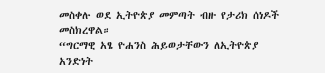መስቀሉ ወደ ኢትዮጵያ መምጣት ብዙ የታሪክ ሰነዶች መስክረዋል።
“ግርማዊ አፄ ዮሐንስ ሕይወታቸውን ለኢትዮጵያ አንድነት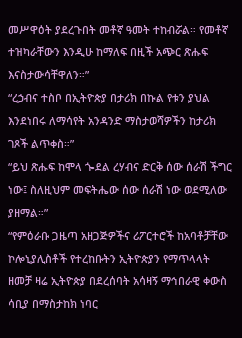መሥዋዕት ያደረጉበት መቶኛ ዓመት ተከብሯል። የመቶኛ ተዝካራቸውን እንዲሁ ከማለፍ በዚች አጭር ጽሑፍ እናስታውሳቸዋለን።”
“ረኃብና ተስቦ በኢትዮጵያ በታሪክ በኩል የቱን ያህል እንደነበሩ ለማሳየት አንዳንድ ማስታወሻዎችን ከታሪክ ገጾች ልጥቀስ።”
“ይህ ጽሑፍ ከሞላ ጐደል ረሃብና ድርቅ ሰው ሰራሽ ችግር ነው፤ ስለዚህም መፍትሔው ሰው ሰራሽ ነው ወደሚለው ያዘማል።”
“የምዕራቡ ጋዜጣ አዘጋጅዎችና ሪፖርተሮች ከአባቶቻቸው ኮሎኒያሊስቶች የተረከቡትን ኢትዮጵያን የማጥላላት ዘመቻ ዛሬ ኢትዮጵያ በደረሰባት አሳዛኝ ማኅበራዊ ቀውስ ሳቢያ በማስታከክ ነባር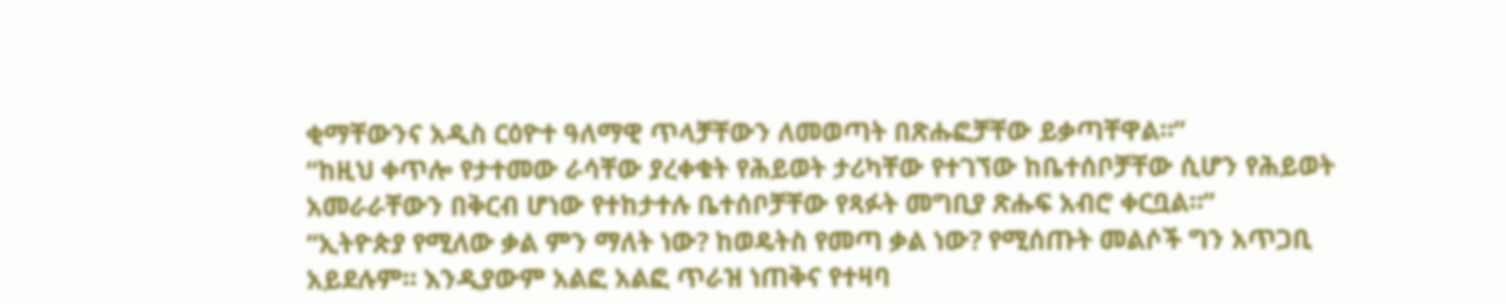ቂማቸውንና አዲስ ርዕዮተ ዓለማዊ ጥላቻቸውን ለመወጣት በጽሑፎቻቸው ይቃጣቸዋል።”
“ከዚህ ቀጥሎ የታተመው ራሳቸው ያረቀቁት የሕይወት ታሪካቸው የተገኘው ከቤተሰቦቻቸው ሲሆን የሕይወት አመራራቸውን በቅርብ ሆነው የተከታተሉ ቤተሰቦቻቸው የጻፉት መግቢያ ጽሑፍ አብሮ ቀርቧል።”
“ኢትዮጵያ የሚለው ቃል ምን ማለት ነው? ከወዴትስ የመጣ ቃል ነው? የሚሰጡት መልሶች ግን አጥጋቢ አይደሉም። እንዲያውም አልፎ አልፎ ጥራዝ ነጠቅና የተዛባ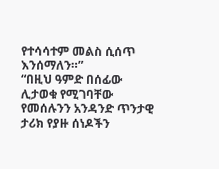የተሳሳተም መልስ ሲሰጥ እንሰማለን።”
“በዚህ ዓምድ በሰፊው ሊታወቁ የሚገባቸው የመሰሉንን አንዳንድ ጥንታዊ ታሪክ የያዙ ሰነዶችን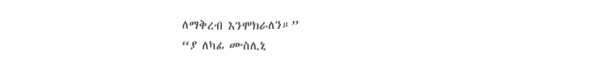ለማቅረብ እንሞክራለን።”
“ያ ለካፊ ሙስሊኒ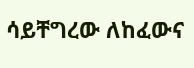ሳይቸግረው ለከፈውና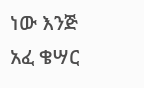ነው እንጅ አፈ ቄሣር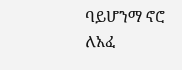ባይሆንማ ኖሮ ለአፈ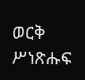ወርቅ ሥነጽሑፍ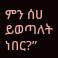ምን ሰሀ ይወጣለት ነበር?”